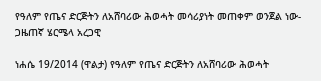የዓለም የጤና ድርጅትን ለአሸባሪው ሕወሓት መሳሪያነት መጠቀም ወንጀል ነው- ጋዜጠኛ ሄርሜላ አረጋዊ

ነሐሴ 19/2014 (ዋልታ) የዓለም የጤና ድርጅትን ለአሸባሪው ሕወሓት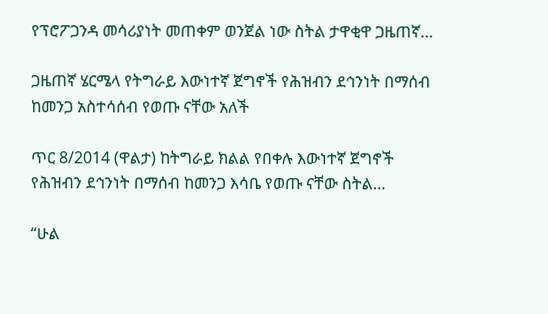የፕሮፖጋንዳ መሳሪያነት መጠቀም ወንጀል ነው ስትል ታዋቂዋ ጋዜጠኛ…

ጋዜጠኛ ሄርሜላ የትግራይ እውነተኛ ጀግኖች የሕዝብን ደኅንነት በማሰብ ከመንጋ አስተሳሰብ የወጡ ናቸው አለች

ጥር 8/2014 (ዋልታ) ከትግራይ ክልል የበቀሉ እውነተኛ ጀግኖች የሕዝብን ደኅንነት በማሰብ ከመንጋ እሳቤ የወጡ ናቸው ስትል…

“ሁል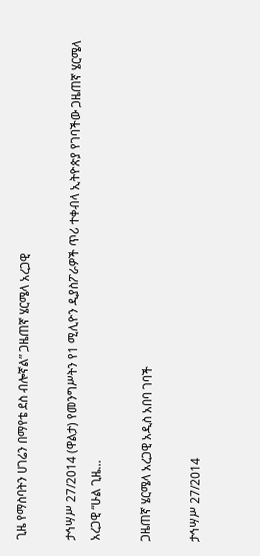ጊዜ የማስባትን ሀገሬን በማየቴ ደስ ብሎኛል” ጋዜጠኛ ሄርሜላ አረጋዊ

ታኅሣሥ 27/2014 (ዋልታ) የመንግሥትን የ1 ሚሊዮን ዲያስፖራዎች ጥሪ ተቀብላ ኢትዮጵያ የገባችው ጋዜጠኛ ሄርሜላ አረጋዊ “ሁል ጊዜ…

ጋዜጠኛ ሄርሜላ አረጋዊ አዲስ አበባ ገባች

ታኅሣሥ 27/2014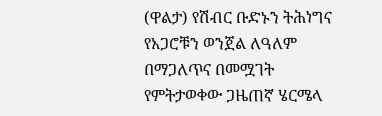(ዋልታ) የሽብር ቡድኑን ትሕነግና የአጋሮቹን ወንጀል ለዓለም በማጋለጥና በመሟገት የምትታወቀው ጋዜጠኛ ሄርሜላ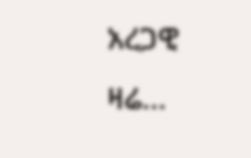አረጋዊ ዛሬ…